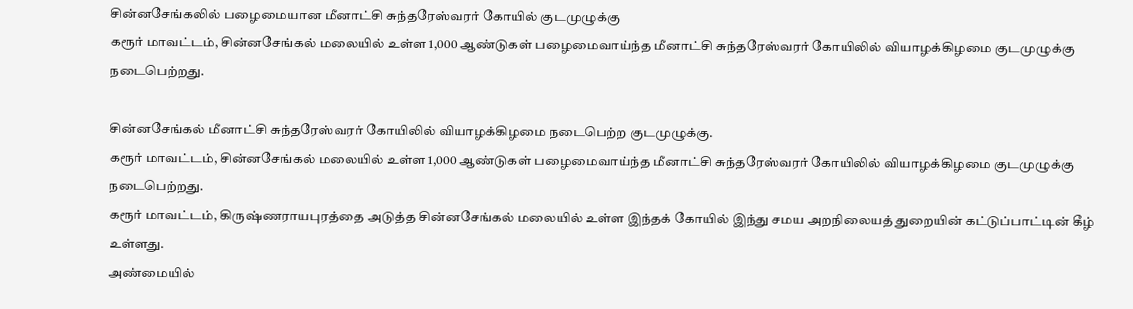சின்னசேங்கலில் பழைமையான மீனாட்சி சுந்தரேஸ்வரர் கோயில் குடமுழுக்கு
கரூர் மாவட்டம், சின்னசேங்கல் மலையில் உள்ள 1,000 ஆண்டுகள் பழைமைவாய்ந்த மீனாட்சி சுந்தரேஸ்வரர் கோயிலில் வியாழக்கிழமை குடமுழுக்கு நடைபெற்றது.

சின்னசேங்கல் மீனாட்சி சுந்தரேஸ்வரர் கோயிலில் வியாழக்கிழமை நடைபெற்ற குடமுழுக்கு.
கரூர் மாவட்டம், சின்னசேங்கல் மலையில் உள்ள 1,000 ஆண்டுகள் பழைமைவாய்ந்த மீனாட்சி சுந்தரேஸ்வரர் கோயிலில் வியாழக்கிழமை குடமுழுக்கு நடைபெற்றது.
கரூர் மாவட்டம், கிருஷ்ணராயபுரத்தை அடுத்த சின்னசேங்கல் மலையில் உள்ள இந்தக் கோயில் இந்து சமய அறநிலையத் துறையின் கட்டுப்பாட்டின் கீழ் உள்ளது.
அண்மையில்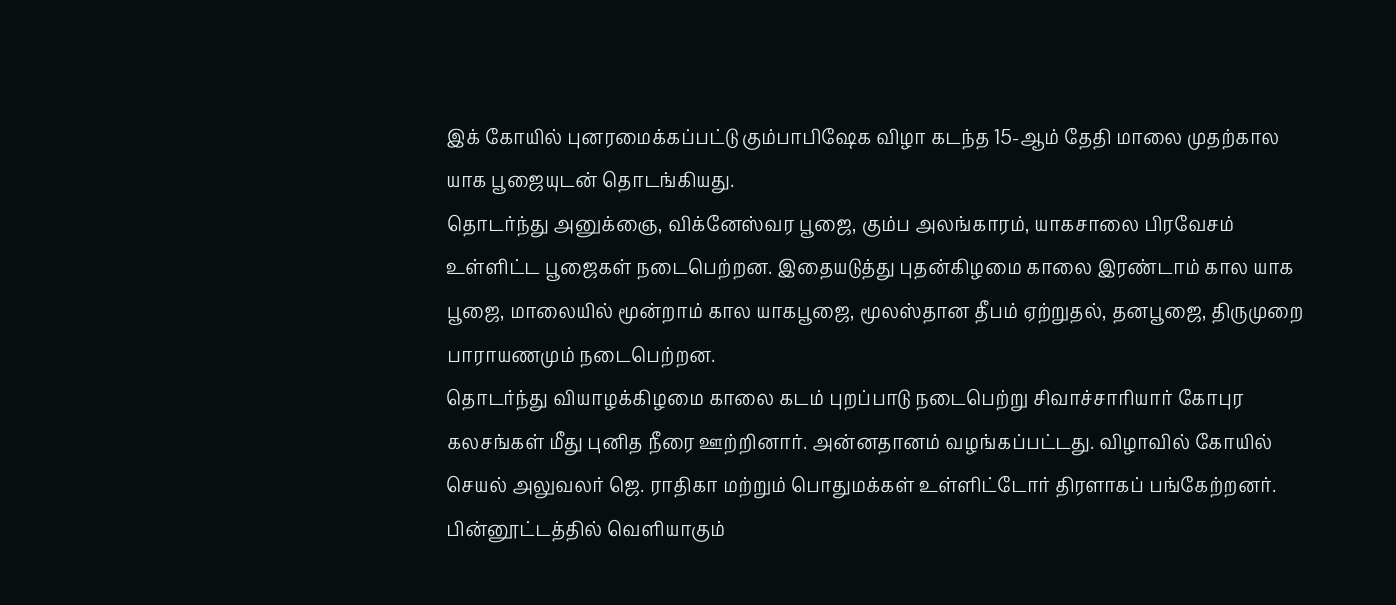இக் கோயில் புனரமைக்கப்பட்டு கும்பாபிஷேக விழா கடந்த 15-ஆம் தேதி மாலை முதற்கால யாக பூஜையுடன் தொடங்கியது.
தொடர்ந்து அனுக்ஞை, விக்னேஸ்வர பூஜை, கும்ப அலங்காரம், யாகசாலை பிரவேசம் உள்ளிட்ட பூஜைகள் நடைபெற்றன. இதையடுத்து புதன்கிழமை காலை இரண்டாம் கால யாக பூஜை, மாலையில் மூன்றாம் கால யாகபூஜை, மூலஸ்தான தீபம் ஏற்றுதல், தனபூஜை, திருமுறை பாராயணமும் நடைபெற்றன.
தொடர்ந்து வியாழக்கிழமை காலை கடம் புறப்பாடு நடைபெற்று சிவாச்சாரியார் கோபுர கலசங்கள் மீது புனித நீரை ஊற்றினார். அன்னதானம் வழங்கப்பட்டது. விழாவில் கோயில் செயல் அலுவலர் ஜெ. ராதிகா மற்றும் பொதுமக்கள் உள்ளிட்டோர் திரளாகப் பங்கேற்றனர்.
பின்னூட்டத்தில் வெளியாகும்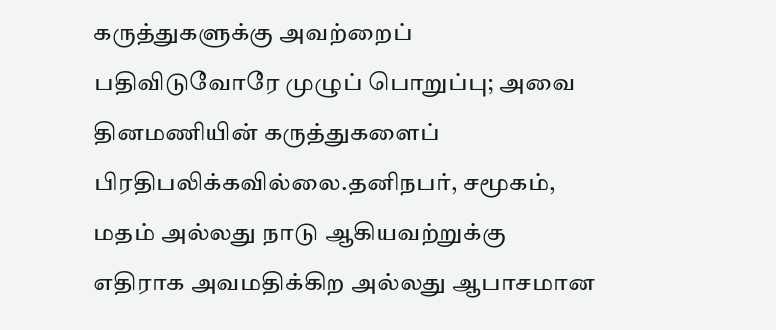கருத்துகளுக்கு அவற்றைப் பதிவிடுவோரே முழுப் பொறுப்பு; அவை தினமணியின் கருத்துகளைப் பிரதிபலிக்கவில்லை.தனிநபர், சமூகம், மதம் அல்லது நாடு ஆகியவற்றுக்கு எதிராக அவமதிக்கிற அல்லது ஆபாசமான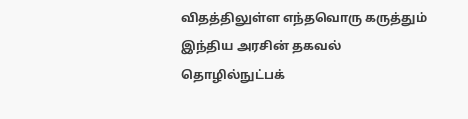விதத்திலுள்ள எந்தவொரு கருத்தும் இந்திய அரசின் தகவல் தொழில்நுட்பக்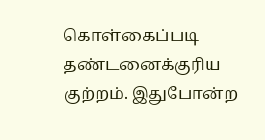கொள்கைப்படி தண்டனைக்குரிய குற்றம். இதுபோன்ற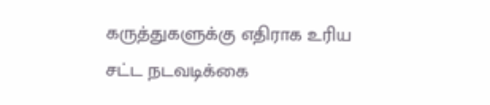கருத்துகளுக்கு எதிராக உரிய சட்ட நடவடிக்கை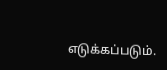எடுக்கப்படும்.